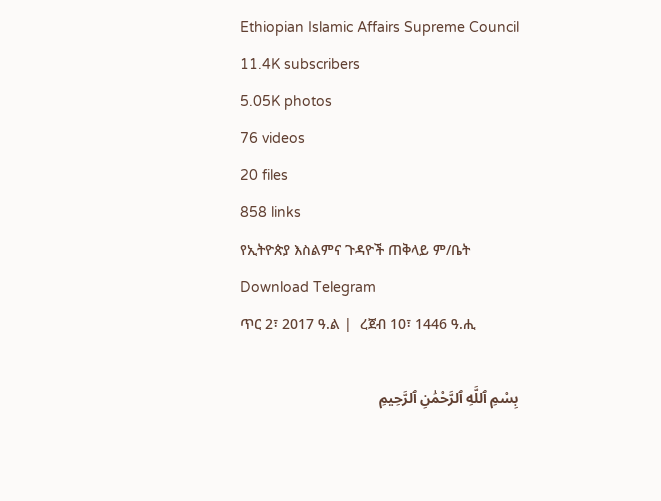Ethiopian Islamic Affairs Supreme Council
11.4K subscribers
5.05K photos
76 videos
20 files
858 links
የኢትዮጵያ እስልምና ጉዳዮች ጠቅላይ ም/ቤት
Download Telegram
ጥር 2፣ 2017 ዓ.ል |  ረጀብ 10፣ 1446 ዓ.ሒ

بِسْمِ ٱللَّهِ ٱلرَّحْمَٰنِ ٱلرَّحِيمِ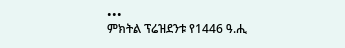•••
ምክትል ፕሬዝደንቱ የ1446 ዓ.ሒ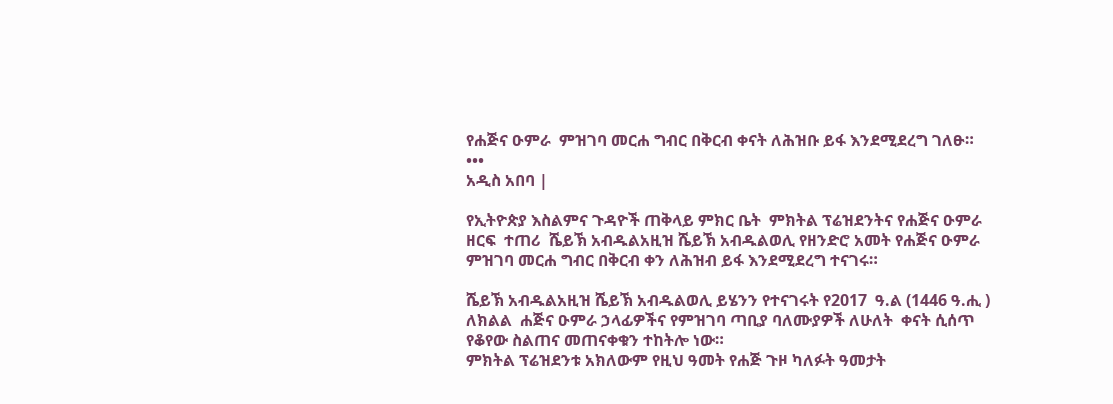የሐጅና ዑምራ  ምዝገባ መርሐ ግብር በቅርብ ቀናት ለሕዝቡ ይፋ እንደሚደረግ ገለፁ።
•••
አዲስ አበባ |

የኢትዮጵያ እስልምና ጉዳዮች ጠቅላይ ምክር ቤት  ምክትል ፕሬዝደንትና የሐጅና ዑምራ ዘርፍ  ተጠሪ  ሼይኽ አብዱልአዚዝ ሼይኽ አብዱልወሊ የዘንድሮ አመት የሐጅና ዑምራ ምዝገባ መርሐ ግብር በቅርብ ቀን ለሕዝብ ይፋ እንደሚደረግ ተናገሩ።

ሼይኽ አብዱልአዚዝ ሼይኽ አብዱልወሊ ይሄንን የተናገሩት የ2017  ዓ.ል (1446 ዓ.ሒ ) ለክልል  ሐጅና ዑምራ ኃላፊዎችና የምዝገባ ጣቢያ ባለሙያዎች ለሁለት  ቀናት ሲሰጥ የቆየው ስልጠና መጠናቀቁን ተከትሎ ነው።
ምክትል ፕሬዝደንቱ አክለውም የዚህ ዓመት የሐጅ ጉዞ ካለፉት ዓመታት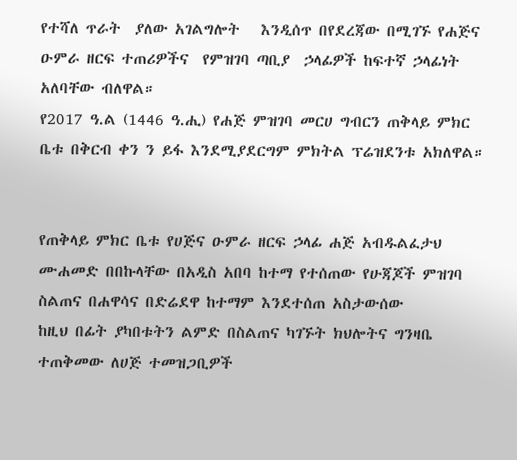የተሻለ ጥራት  ያለው አገልግሎት   እንዲሰጥ በየደረጃው በሚገኙ የሐጅና ዑምራ ዘርፍ ተጠሪዎችና  የምዝገባ ጣቢያ  ኃላፊዎች ከፍተኛ ኃላፊነት አለባቸው ብለዋል።
የ2017 ዓ.ል (1446 ዓ.ሒ) የሐጅ ምዝገባ መርሀ ግብርን ጠቅላይ ምክር ቤቱ በቅርብ ቀን ን ይፋ እንደሚያደርግም ምክትል ፕሬዝደንቱ አክለዋል።


የጠቅላይ ምክር ቤቱ የሀጅና ዑምራ ዘርፍ ኃላፊ ሐጅ አብዱልፈታህ ሙሐመድ በበኩላቸው በአዲስ አበባ ከተማ የተሰጠው የሁጃጆች ምዝገባ ስልጠና በሐዋሳና በድሬደዋ ከተማም እንደተሰጠ አስታውሰው
ከዚህ በፊት ያካበቱትን ልምድ በስልጠና ካገኙት ክህሎትና ግንዛቤ ተጠቅመው ለሀጅ ተመዝጋቢዎች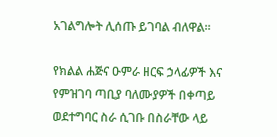አገልግሎት ሊሰጡ ይገባል ብለዋል።

የክልል ሐጅና ዑምራ ዘርፍ ኃላፊዎች እና የምዝገባ ጣቢያ ባለሙያዎች በቀጣይ ወደተግባር ስራ ሲገቡ በስራቸው ላይ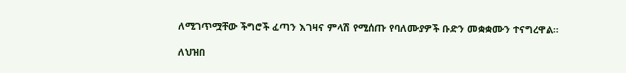ለሚገጥሟቸው ችግሮች ፈጣን እገዛና ምላሽ የሚሰጡ የባለሙያዎች ቡድን መቋቋሙን ተናግረዋል።

ለህዝበ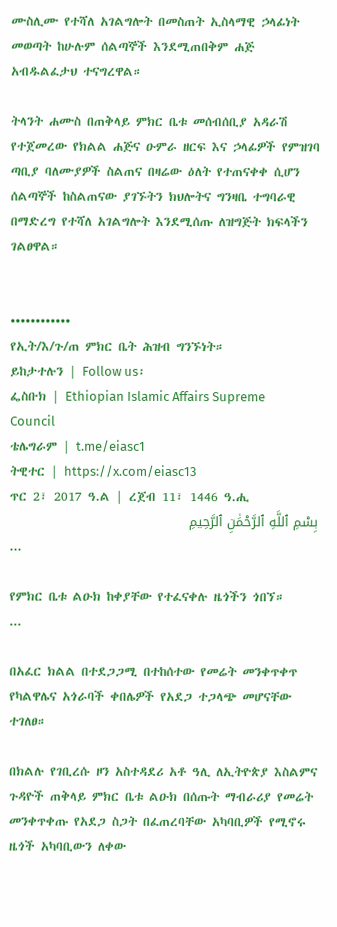ሙስሊሙ የተሻለ አገልግሎት በመስጠት ኢስላማዊ ኃላፊነት መወጣት ከሁሉም ሰልጣኞች እንደሚጠበቅም ሐጅ አብዱልፈታህ ተናግረዋል።

ትላንት ሐሙስ በጠቅላይ ምክር ቤቱ መሰብሰቢያ አዳራሽ የተጀመረው የክልል ሐጅና ዑምራ ዘርፍ እና ኃላፊዎች የምዝገባ ጣቢያ ባለሙያዎች ስልጠና በዛሬው ዕለት የተጠናቀቀ ሲሆን ሰልጣኞች ከስልጠናው ያገኙትን ክህሎትና ግንዛቤ ተግባራዊ በማድረግ የተሻለ አገልግሎት እንደሚሰጡ ለዝግጅት ክፍላችን ገልፀዋል።


••••••••••••
የኢት/እ/ጉ/ጠ ምክር ቤት ሕዝብ ግንኙነት።
ይከታተሉን | Follow us፡
ፌስቡክ | Ethiopian Islamic Affairs Supreme Council
ቴሌግራም | t.me/eiasc1
ትዊተር | https://x.com/eiasc13
ጥር 2፣ 2017 ዓ.ል | ረጀብ 11፣ 1446 ዓ.ሒ
بِسْمِ ٱللَّهِ ٱلرَّحْمَٰنِ ٱلرَّحِيمِ
...

የምክር ቤቱ ልዑክ ከቀያቸው የተፈናቀሉ ዜጎችን ጎበኘ።
...

በአፈር ክልል በተደጋጋሚ በተከሰተው የመሬት መንቀጥቀጥ የካልዋሌና አጎራባች ቀበሌዎች የአደጋ ተጋላጭ መሆናቸው ተገለፀ።

በክልሉ የገቢረሱ ዞን አስተዳደሪ አቶ ዓሊ ለኢትዮጵያ እስልምና ጉዳዮች ጠቅላይ ምክር ቤቱ ልዑክ በሰጡት ማብራሪያ የመሬት መንቀጥቀጡ የአደጋ ስጋት በፈጠረባቸው አካባቢዎች የሚኖሩ ዜጎች አካባቢውን ለቀው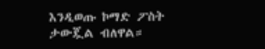እንዲወጡ ኮማድ ፖስት ታውጇል ብለዋል።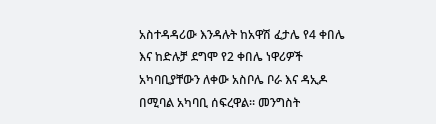አስተዳዳሪው እንዳሉት ከአዋሽ ፈታሌ የ4 ቀበሌ እና ከድሉቻ ደግሞ የ2 ቀበሌ ነዋሪዎች አካባቢያቸውን ለቀው አስቦሌ ቦራ እና ዳኢዶ በሚባል አካባቢ ሰፍረዋል። መንግስት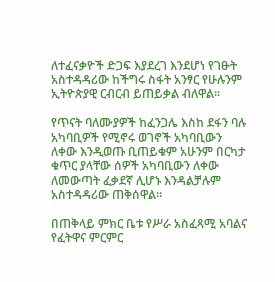ለተፈናቃዮች ድጋፍ እያደረገ እንደሆነ የገፁት አስተዳዳሪው ከችግሩ ስፋት አንፃር የሁሉንም ኢትዮጵያዊ ርብርብ ይጠይቃል ብለዋል።

የጥናት ባለሙያዎች ከፈንጋሌ እስከ ደፋን ባሉ አካባቢዎች የሚኖሩ ወገኖች አካባቢውን ለቀው እንዲወጡ ቢጠይቁም አሁንም በርካታ ቁጥር ያላቸው ሰዎች አካባቢውን ለቀው ለመውጣት ፈቃደኛ ሊሆኑ እንዳልቻሉም አስተዳዳሪው ጠቅሰዋል።

በጠቅላይ ምክር ቤቱ የሥራ አስፈጻሚ አባልና የፈትዋና ምርምር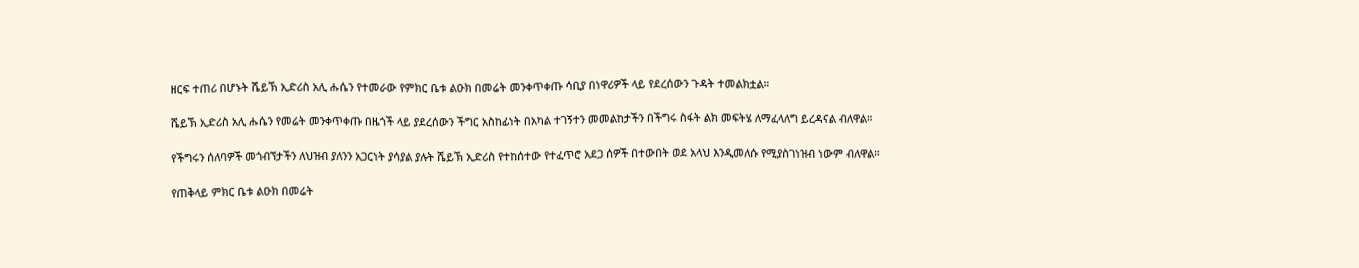ዘርፍ ተጠሪ በሆኑት ሼይኽ ኢድሪስ አሊ ሑሴን የተመራው የምክር ቤቱ ልዑክ በመሬት መንቀጥቀጡ ሳቢያ በነዋሪዎች ላይ የደረሰውን ጉዳት ተመልክቷል።

ሼይኽ ኢድሪስ አሊ ሑሴን የመሬት መንቀጥቀጡ በዜጎች ላይ ያደረሰውን ችግር አስከፊነት በአካል ተገኝተን መመልከታችን በችግሩ ስፋት ልክ መፍትሄ ለማፈላለግ ይረዳናል ብለዋል።

የችግሩን ሰለባዎች መጎብኘታችን ለህዝብ ያለንን አጋርነት ያሳያል ያሉት ሼይኽ ኢድሪስ የተከሰተው የተፈጥሮ አደጋ ሰዎች በተውበት ወደ አላህ እንዲመለሱ የሚያስገነዝብ ነውም ብለዋል።

የጠቅላይ ምክር ቤቱ ልዑክ በመሬት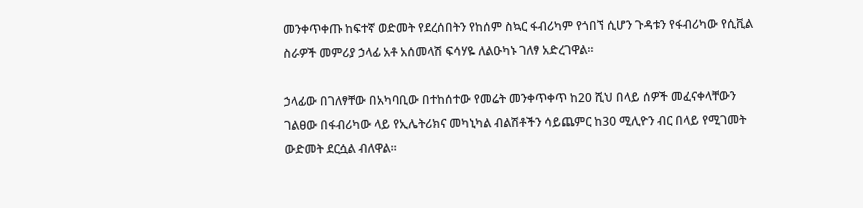መንቀጥቀጡ ከፍተኛ ወድመት የደረሰበትን የከሰም ስኳር ፋብሪካም የጎበኘ ሲሆን ጉዳቱን የፋብሪካው የሲቪል ስራዎች መምሪያ ኃላፊ አቶ አሰመላሽ ፍሳሃዬ ለልዑካኑ ገለፃ አድረገዋል።

ኃላፊው በገለፃቸው በአካባቢው በተከሰተው የመሬት መንቀጥቀጥ ከ20 ሺህ በላይ ሰዎች መፈናቀላቸውን ገልፀው በፋብሪካው ላይ የኢሌትሪክና መካኒካል ብልሽቶችን ሳይጨምር ከ30 ሚሊዮን ብር በላይ የሚገመት ውድመት ደርሷል ብለዋል።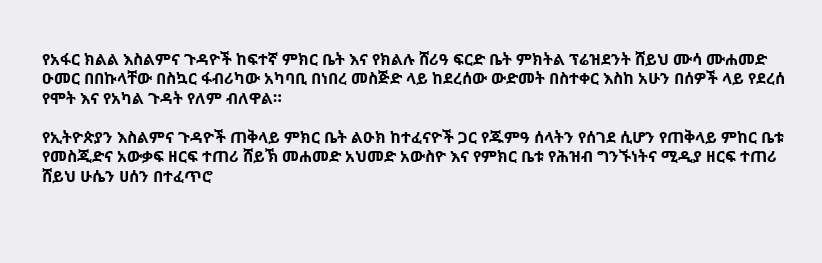የአፋር ክልል እስልምና ጉዳዮች ከፍተኛ ምክር ቤት እና የክልሉ ሸሪዓ ፍርድ ቤት ምክትል ፕሬዝደንት ሸይህ ሙሳ ሙሐመድ ዑመር በበኩላቸው በስኳር ፋብሪካው አካባቢ በነበረ መስጅድ ላይ ከደረሰው ውድመት በስተቀር እስከ አሁን በሰዎች ላይ የደረሰ የሞት እና የአካል ጉዳት የለም ብለዋል።

የኢትዮጵያን እስልምና ጉዳዮች ጠቅላይ ምክር ቤት ልዑክ ከተፈናዮች ጋር የጁምዓ ሰላትን የሰገደ ሲሆን የጠቅላይ ምከር ቤቱ የመስጂድና አውቃፍ ዘርፍ ተጠሪ ሸይኽ መሐመድ አህመድ አውስዮ እና የምክር ቤቱ የሕዝብ ግንኙነትና ሚዲያ ዘርፍ ተጠሪ ሸይህ ሁሴን ሀሰን በተፈጥሮ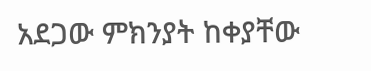አደጋው ምክንያት ከቀያቸው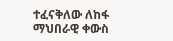ተፈናቅለው ለከፋ ማህበራዊ ቀውስ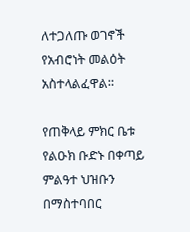ለተጋለጡ ወገኖች የአብሮነት መልዕት አስተላልፈዋል።

የጠቅላይ ምክር ቤቱ የልዑክ ቡድኑ በቀጣይ ምልዓተ ህዝቡን በማስተባበር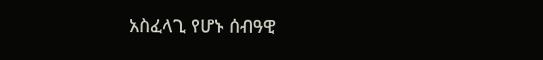አስፈላጊ የሆኑ ሰብዓዊ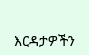እርዳታዎችን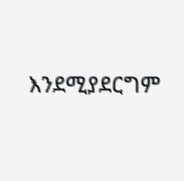እንደሚያደርግም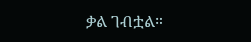ቃል ገብቷል።